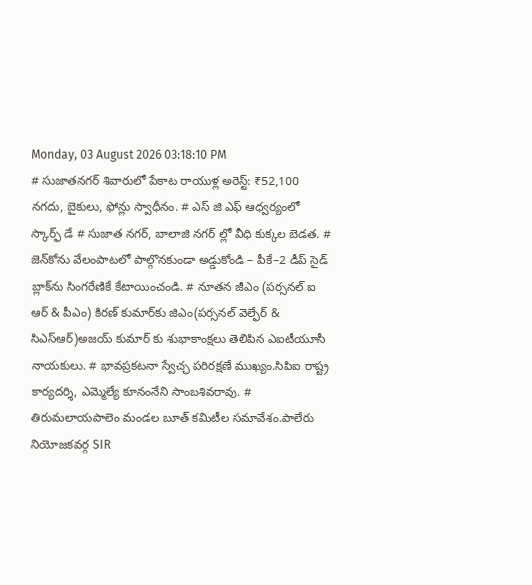Monday, 03 August 2026 03:18:10 PM
# సుజాతనగర్ శివారులో పేకాట రాయుళ్ల అరెస్ట్: ₹52,100 నగదు, బైకులు, ఫోన్లు స్వాధీనం. # ఎస్ జి ఎఫ్ ఆధ్వర్యంలో స్కార్ఫ్ డే # సుజాత నగర్, బాలాజి నగర్ ల్లో వీధి కుక్కల బెడత. # జెన్‌కోను వేలంపాటలో పాల్గొనకుండా అడ్డుకోండి – పీకే–2 డీప్ సైడ్ బ్లాక్‌ను సింగరేణికే కేటాయించండి. # నూతన జీఎం (పర్సనల్ ఐ ఆర్ & పీఎం) కిరణ్ కుమార్‌కు జిఎం(పర్సనల్ వెల్ఫేర్ & సిఎస్ఆర్)అజయ్ కుమార్ కు శుభాకాంక్షలు తెలిపిన ఎఐటీయూసీ నాయకులు. # భావప్రకటనా స్వేచ్ఛ పరిరక్షణే ముఖ్యం.సిపిఐ రాష్ట్ర కార్యదర్శి, ఎమ్మెల్యే కూనంనేని సాంబశివరావు. # తిరుమలాయపాలెం మండల బూత్ కమిటీల సమావేశం.పాలేరు నియోజకవర్గ SIR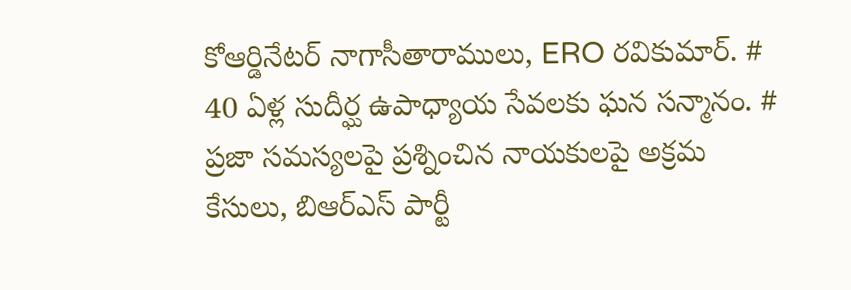కోఆర్డినేటర్ నాగాసీతారాములు, ERO రవికుమార్. # 40 ఏళ్ల సుదీర్ఘ ఉపాధ్యాయ సేవలకు ఘన సన్మానం. # ప్రజా సమస్యలపై ప్రశ్నించిన నాయకులపై అక్రమ కేసులు, బిఆర్ఎస్ పార్టీ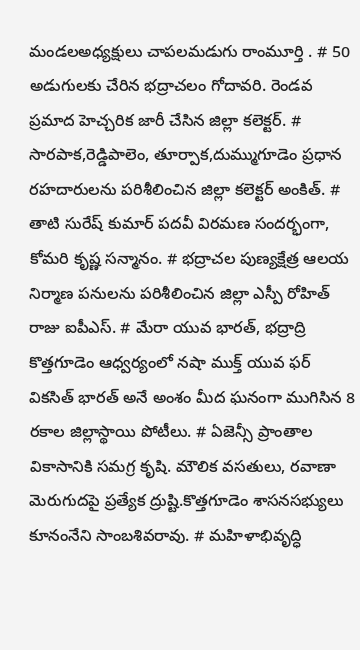మండలఅధ్యక్షులు చాపలమడుగు రాంమూర్తి . # 50 అడుగులకు చేరిన భద్రాచలం గోదావరి. రెండవ ప్రమాద హెచ్చరిక జారీ చేసిన జిల్లా కలెక్టర్. # సారపాక,రెడ్డిపాలెం, తూర్పాక,దుమ్ముగూడెం ప్రధాన రహదారులను పరిశీలించిన జిల్లా కలెక్టర్ అంకిత్. # తాటి సురేష్ కుమార్ పదవీ విరమణ సందర్భంగా, కోమరి కృష్ణ సన్మానం. # భద్రాచల పుణ్యక్షేత్ర ఆలయ నిర్మాణ పనులను పరిశీలించిన జిల్లా ఎస్పీ రోహిత్ రాజు ఐపీఎస్. # మేరా యువ భారత్, భద్రాద్రి కొత్తగూడెం ఆధ్వర్యంలో నషా ముక్త్ యువ ఫర్ వికసిత్ భారత్ అనే అంశం మీద ఘనంగా ముగిసిన 8 రకాల జిల్లాస్థాయి పోటీలు. # ఏజెన్సీ ప్రాంతాల వికాసానికి సమగ్ర కృషి. మౌలిక వసతులు, రవాణా మెరుగుదపై ప్రత్యేక ద్రుష్టి.కొత్తగూడెం శాసనసభ్యులు కూనంనేని సాంబశివరావు. # మహిళాభివృద్ధి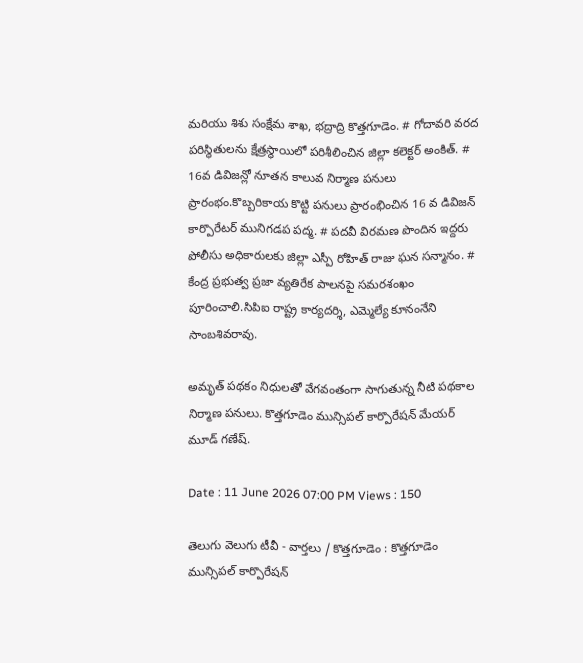మరియు శిశు సంక్షేమ శాఖ, భద్రాద్రి కొత్తగూడెం. # గోదావరి వరద పరిస్థితులను క్షేత్రస్థాయిలో పరిశీలించిన జిల్లా కలెక్టర్ అంకిత్. # 16వ డివిజన్లో నూతన కాలువ నిర్మాణ పనులు ప్రారంభం.కొబ్బరికాయ కొట్టి పనులు ప్రారంభించిన 16 వ డివిజన్ కార్పొరేటర్ మునిగడప పద్మ. # పదవీ విరమణ పొందిన ఇద్దరు పోలీసు అధికారులకు జిల్లా ఎస్పీ రోహిత్ రాజు ఘన సన్మానం. # కేంద్ర ప్రభుత్వ ప్రజా వ్యతిరేక పాలనపై సమరశంఖం పూరించాలి.సిపిఐ రాష్ట్ర కార్యదర్శి, ఎమ్మెల్యే కూనంనేని సాంబశివరావు.

అమృత్ పథకం నిధులతో వేగవంతంగా సాగుతున్న నీటి పథకాల నిర్మాణ పనులు. కొత్తగూడెం మున్సిపల్ కార్పొరేషన్ మేయర్ మూడ్ గణేష్.

Date : 11 June 2026 07:00 PM Views : 150

తెలుగు వెలుగు టీవీ - వార్తలు / కొత్తగూడెం : కొత్తగూడెం మున్సిపల్ కార్పొరేషన్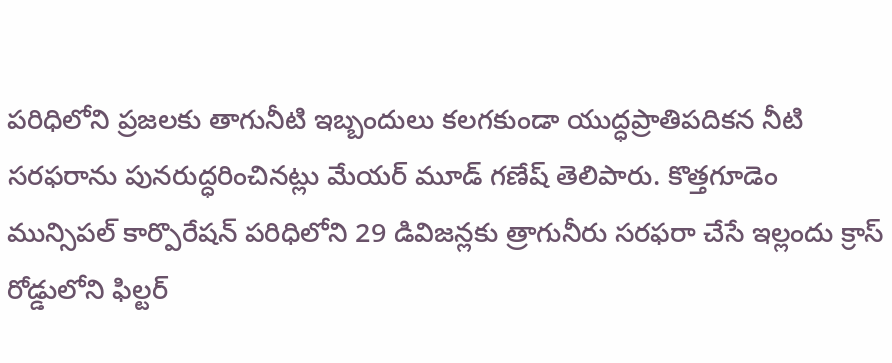పరిధిలోని ప్రజలకు తాగునీటి ఇబ్బందులు కలగకుండా యుద్ధప్రాతిపదికన నీటి సరఫరాను పునరుద్ధరించినట్లు మేయర్ మూడ్ గణేష్ తెలిపారు. కొత్తగూడెం మున్సిపల్ కార్పొరేషన్ పరిధిలోని 29 డివిజన్లకు త్రాగునీరు సరఫరా చేసే ఇల్లందు క్రాస్ రోడ్డులోని ఫిల్టర్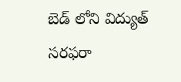బెడ్ లోని విద్యుత్ సరఫరా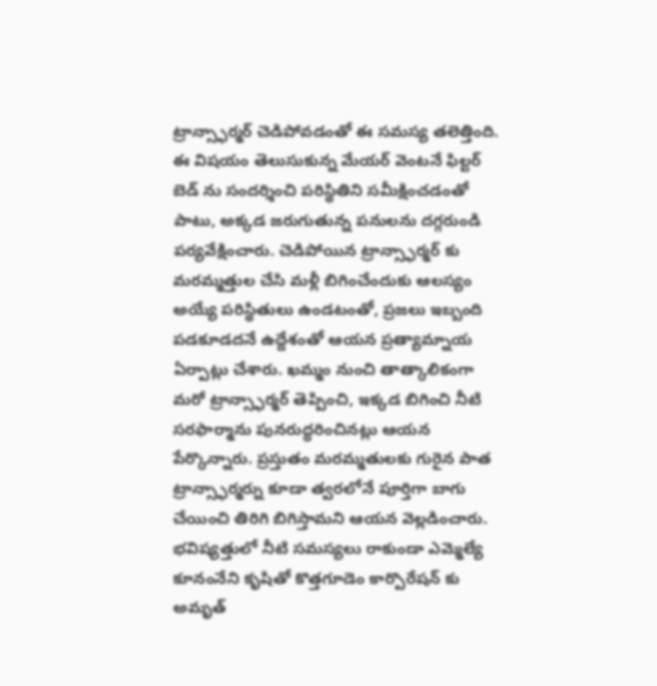ట్రాన్స్ఫార్మర్ చెడిపోవడంతో ఈ సమస్య తలెత్తింది. ఈ విషయం తెలుసుకున్న మేయర్ వెంటనే ఫిల్టర్ బెడ్ ను సందర్శించి పరిస్థితిని సమీక్షించడంతో పాటు, అక్కడ జరుగుతున్న పనులను దగ్గరుండి పర్యవేక్షించారు. చెడిపోయిన ట్రాన్స్ఫార్మర్ కు మరమ్మత్తుల చేసి మళ్లీ బిగించేందుకు ఆలస్యం అయ్యే పరిస్థితులు ఉండటంతో, ప్రజలు ఇబ్బంది పడకూడదనే ఉద్దేశంతో ఆయన ప్రత్యామ్నాయ ఏర్పాట్లు చేశారు. ఖమ్మం నుంచి తాత్కాలికంగా మరో ట్రాన్స్ఫార్మర్ తెప్పించి, ఇక్కడ బిగించి నీటి సరఫార్మాను పునరుద్ధరించినట్లు ఆయన పేర్కొన్నారు. ప్రస్తుతం మరమ్మతులకు గురైన పాత ట్రాన్స్ఫార్మర్ను కూడా త్వరలోనే పూర్తిగా బాగు చేయించి తిరిగి బిగిస్తామని ఆయన వెల్లడించారు. భవిష్యత్తులో నీటి సమస్యలు రాకుండా ఎమ్మెల్యే కూనంనేని కృషితో కొత్తగూడెం కార్పొరేషన్ కు అమృత్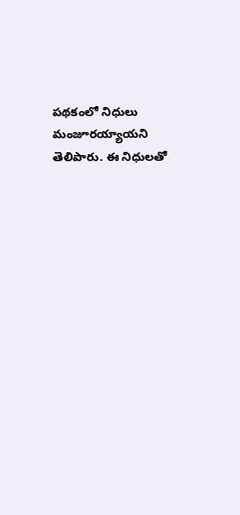పథకంలో నిధులు మంజూరయ్యాయని తెలిపారు. ఈ నిధులతో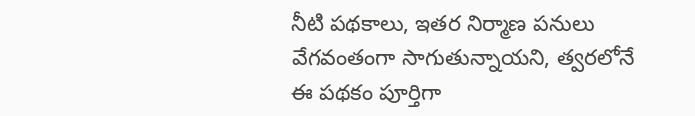నీటి పథకాలు, ఇతర నిర్మాణ పనులు వేగవంతంగా సాగుతున్నాయని, త్వరలోనే ఈ పథకం పూర్తిగా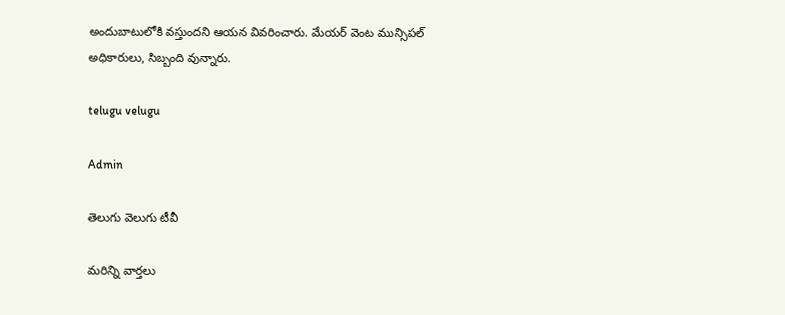అందుబాటులోకి వస్తుందని ఆయన వివరించారు. మేయర్ వెంట మున్సిపల్ అధికారులు, సిబ్బంది వున్నారు.

telugu velugu

Admin

తెలుగు వెలుగు టీవీ

మరిన్ని వార్తలు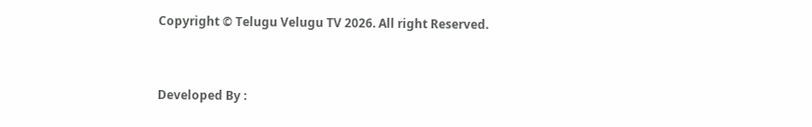Copyright © Telugu Velugu TV 2026. All right Reserved.



Developed By :